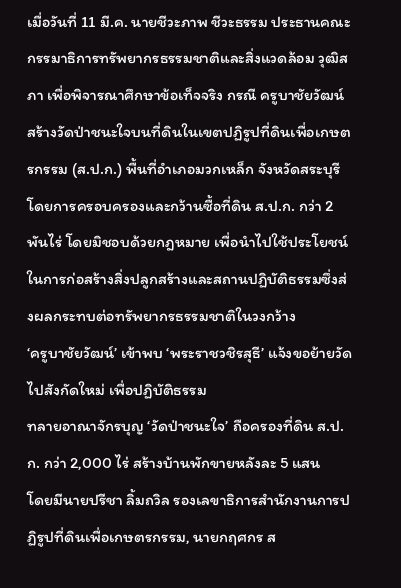เมื่อวันที่ 11 มี.ค. นายชีวะภาพ ชีวะธรรม ประธานคณะกรรมาธิการทรัพยากรธรรมชาติและสิ่งแวดล้อม วุฒิสภา เพื่อพิจารณาศึกษาข้อเท็จจริง กรณี ครูบาชัยวัฒน์สร้างวัดป่าชนะใจบนที่ดินในเขตปฏิรูปที่ดินเพื่อเกษตรกรรม (ส.ป.ก.) พื้นที่อำเภอมวกเหล็ก จังหวัดสระบุรี โดยการครอบครองและกว้านซื้อที่ดิน ส.ป.ก. กว่า 2 พันไร่ โดยมิชอบด้วยกฎหมาย เพื่อนำไปใช้ประโยชน์ในการก่อสร้างสิ่งปลูกสร้างและสถานปฏิบัติธรรมซึ่งส่งผลกระทบต่อทรัพยากรธรรมชาติในวงกว้าง
‘ครูบาชัยวัฒน์’ เข้าพบ ‘พระราชวชิรสุธี’ แจ้งขอย้ายวัดไปสังกัดใหม่ เพื่อปฏิบัติธรรม
ทลายอาณาจักรบุญ ‘วัดป่าชนะใจ’ ถือครองที่ดิน ส.ป.ก. กว่า 2,000 ไร่ สร้างบ้านพักขายหลังละ 5 แสน
โดยมีนายปรีชา ลิ้มถวิล รองเลขาธิการสำนักงานการปฏิรูปที่ดินเพื่อเกษตรกรรม, นายกฤศกร ส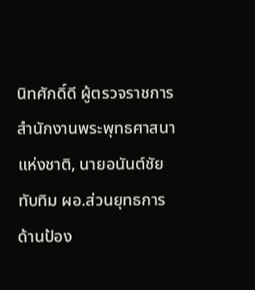นิทศักดิ์ดี ผู้ตรวจราชการสำนักงานพระพุทธศาสนาแห่งชาติ, นายอนันต์ชัย ทับทิม ผอ.ส่วนยุทธการด้านป้อง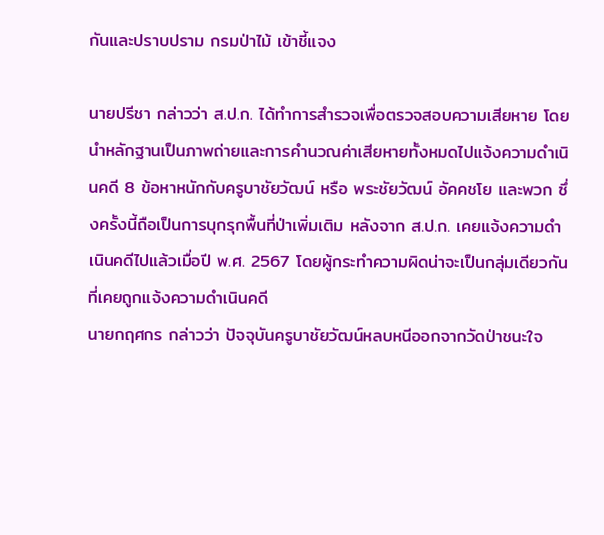กันและปราบปราม กรมป่าไม้ เข้าชี้แจง

นายปรีชา กล่าวว่า ส.ป.ก. ได้ทำการสำรวจเพื่อตรวจสอบความเสียหาย โดยนำหลักฐานเป็นภาพถ่ายและการคำนวณค่าเสียหายทั้งหมดไปแจ้งความดำเนินคดี 8 ข้อหาหนักกับครูบาชัยวัฒน์ หรือ พระชัยวัฒน์ อัคคชโย และพวก ซึ่งครั้งนี้ถือเป็นการบุกรุกพื้นที่ป่าเพิ่มเติม หลังจาก ส.ป.ก. เคยแจ้งความดำเนินคดีไปแล้วเมื่อปี พ.ศ. 2567 โดยผู้กระทำความผิดน่าจะเป็นกลุ่มเดียวกันที่เคยถูกแจ้งความดำเนินคดี
นายกฤศกร กล่าวว่า ปัจจุบันครูบาชัยวัฒน์หลบหนีออกจากวัดป่าชนะใจ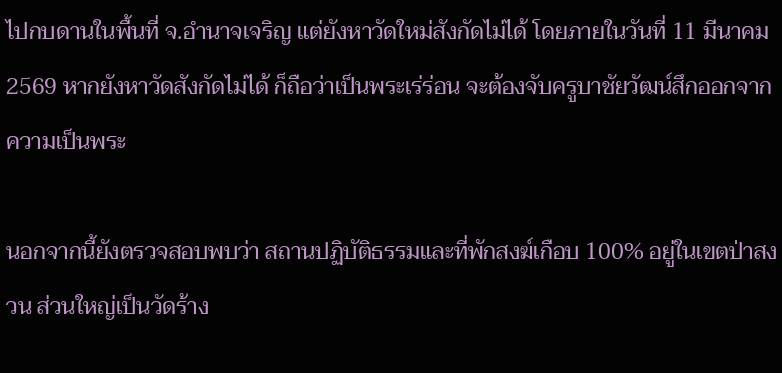ไปกบดานในพื้นที่ จ.อำนาจเจริญ แต่ยังหาวัดใหม่สังกัดไม่ได้ โดยภายในวันที่ 11 มีนาคม 2569 หากยังหาวัดสังกัดไม่ได้ ก็ถือว่าเป็นพระเร่ร่อน จะต้องจับครูบาชัยวัฒน์สึกออกจากความเป็นพระ

นอกจากนี้ยังตรวจสอบพบว่า สถานปฏิบัติธรรมและที่พักสงฆ์เกือบ 100% อยู่ในเขตป่าสงวน ส่วนใหญ่เป็นวัดร้าง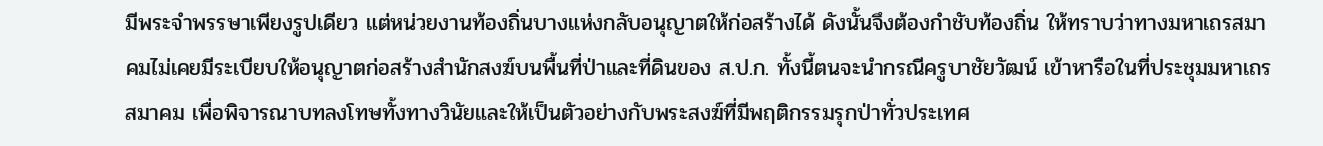มีพระจำพรรษาเพียงรูปเดียว แต่หน่วยงานท้องถิ่นบางแห่งกลับอนุญาตให้ก่อสร้างได้ ดังนั้นจึงต้องกำชับท้องถิ่น ให้ทราบว่าทางมหาเถรสมาคมไม่เคยมีระเบียบให้อนุญาตก่อสร้างสำนักสงฆ์บนพื้นที่ป่าและที่ดินของ ส.ป.ก. ทั้งนี้ตนจะนำกรณีครูบาชัยวัฒน์ เข้าหารือในที่ประชุมมหาเถรสมาคม เพื่อพิจารณาบทลงโทษทั้งทางวินัยและให้เป็นตัวอย่างกับพระสงฆ์ที่มีพฤติกรรมรุกป่าทั่วประเทศ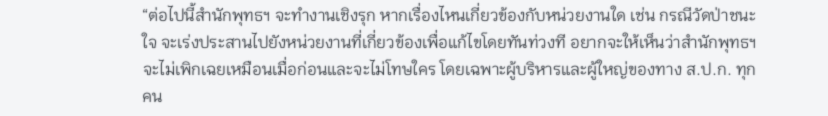“ต่อไปนี้สำนักพุทธฯ จะทำงานเชิงรุก หากเรื่องไหนเกี่ยวข้องกับหน่วยงานใด เช่น กรณีวัดป่าชนะใจ จะเร่งประสานไปยังหน่วยงานที่เกี่ยวข้องเพื่อแก้ไขโดยทันท่วงที อยากจะให้เห็นว่าสำนักพุทธฯ จะไม่เพิกเฉยเหมือนเมื่อก่อนและจะไม่โทษใคร โดยเฉพาะผู้บริหารและผู้ใหญ่ของทาง ส.ป.ก. ทุกคน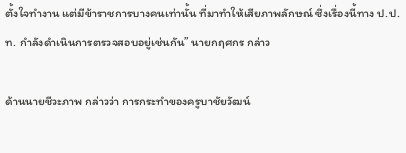ตั้งใจทำงาน แต่มีข้าราชการบางคนเท่านั้น ที่มาทำให้เสียภาพลักษณ์ ซึ่งเรื่องนี้ทาง ป.ป.ท. กำลังดำเนินการตรวจสอบอยู่เช่นกัน” นายกฤศกร กล่าว

ด้านนายชีวะภาพ กล่าวว่า การกระทำของครูบาชัยวัฒน์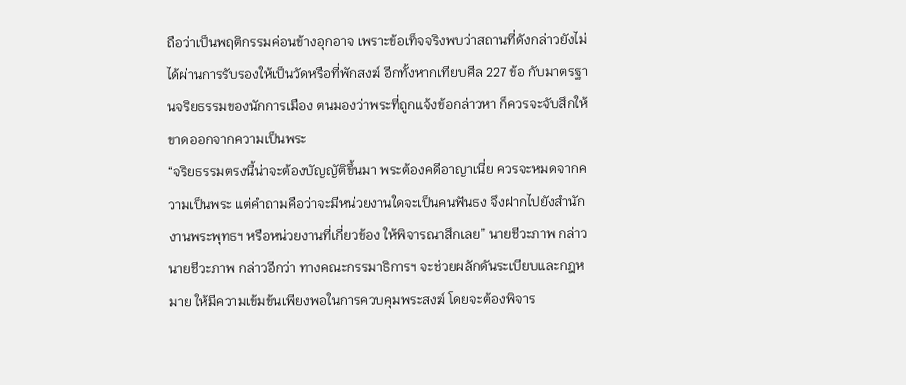ถือว่าเป็นพฤติกรรมค่อนข้างอุกอาจ เพราะข้อเท็จจริงพบว่าสถานที่ดังกล่าวยังไม่ได้ผ่านการรับรองให้เป็นวัดหรือที่พักสงฆ์ อีกทั้งหากเทียบศีล 227 ข้อ กับมาตรฐานจริยธรรมของนักการเมือง ตนมองว่าพระที่ถูกแจ้งข้อกล่าวหา ก็ควรจะจับสึกให้ขาดออกจากความเป็นพระ
“จริยธรรมตรงนี้น่าจะต้องบัญญัติขึ้นมา พระต้องคดีอาญาเนี่ย ควรจะหมดจากความเป็นพระ แต่คำถามคือว่าจะมีหน่วยงานใดจะเป็นคนฟันธง จึงฝากไปยังสำนักงานพระพุทธฯ หรือหน่วยงานที่เกี่ยวข้อง ให้พิจารณาสึกเลย” นายชีวะภาพ กล่าว
นายชีวะภาพ กล่าวอีกว่า ทางคณะกรรมาธิการฯ จะช่วยผลักดันระเบียบและกฎหมาย ให้มีความเข้มข้นเพียงพอในการควบคุมพระสงฆ์ โดยจะต้องพิจาร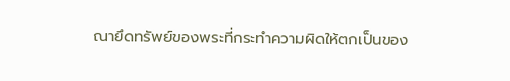ณายึดทรัพย์ของพระที่กระทำความผิดให้ตกเป็นของ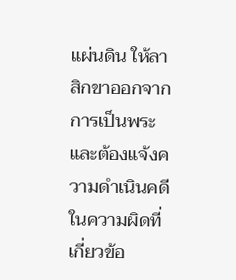แผ่นดิน ให้ลาสิกขาออกจากการเป็นพระและต้องแจ้งความดำเนินคดี ในความผิดที่เกี่ยวข้อ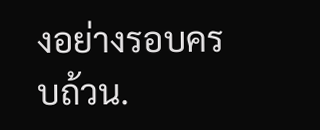งอย่างรอบครบถ้วน.